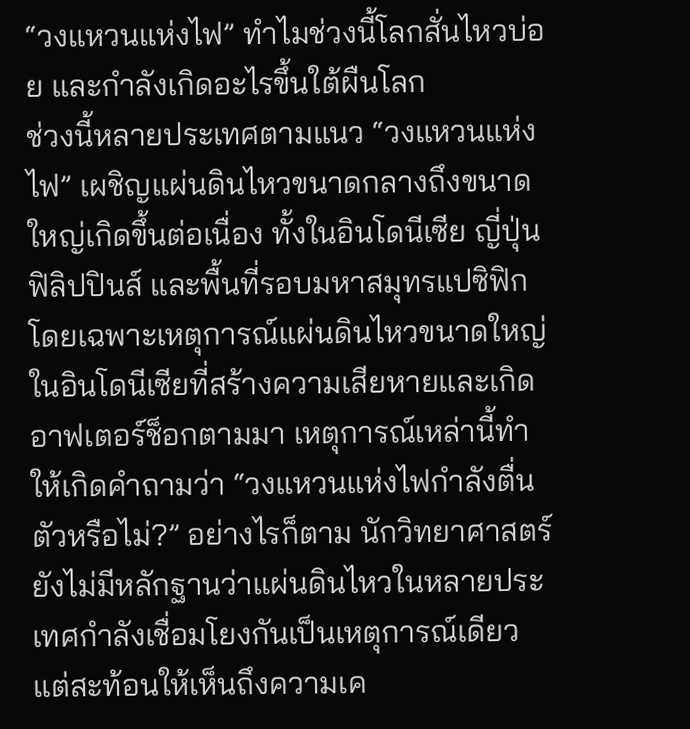“วงแหวนแห่งไฟ” ทำไมช่วงนี้โลกสั่นไหวบ่อย และกำลังเกิดอะไรขึ้นใต้ผืนโลก
ช่วงนี้หลายประเทศตามแนว “วงแหวนแห่งไฟ” เผชิญแผ่นดินไหวขนาดกลางถึงขนาดใหญ่เกิดขึ้นต่อเนื่อง ทั้งในอินโดนีเซีย ญี่ปุ่น ฟิลิปปินส์ และพื้นที่รอบมหาสมุทรแปซิฟิก โดยเฉพาะเหตุการณ์แผ่นดินไหวขนาดใหญ่ในอินโดนีเซียที่สร้างความเสียหายและเกิดอาฟเตอร์ช็อกตามมา เหตุการณ์เหล่านี้ทำให้เกิดคำถามว่า “วงแหวนแห่งไฟกำลังตื่นตัวหรือไม่?” อย่างไรก็ตาม นักวิทยาศาสตร์ยังไม่มีหลักฐานว่าแผ่นดินไหวในหลายประเทศกำลังเชื่อมโยงกันเป็นเหตุการณ์เดียว แต่สะท้อนให้เห็นถึงความเค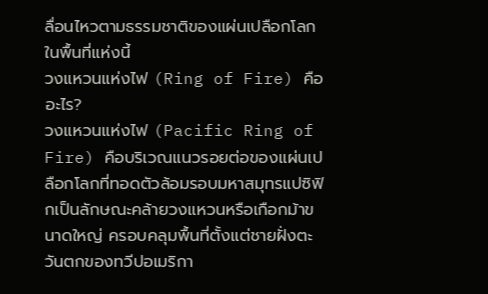ลื่อนไหวตามธรรมชาติของแผ่นเปลือกโลกในพื้นที่แห่งนี้
วงแหวนแห่งไฟ (Ring of Fire) คืออะไร?
วงแหวนแห่งไฟ (Pacific Ring of Fire) คือบริเวณแนวรอยต่อของแผ่นเปลือกโลกที่ทอดตัวล้อมรอบมหาสมุทรแปซิฟิกเป็นลักษณะคล้ายวงแหวนหรือเกือกม้าขนาดใหญ่ ครอบคลุมพื้นที่ตั้งแต่ชายฝั่งตะวันตกของทวีปอเมริกา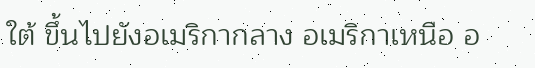ใต้ ขึ้นไปยังอเมริกากลาง อเมริกาเหนือ อ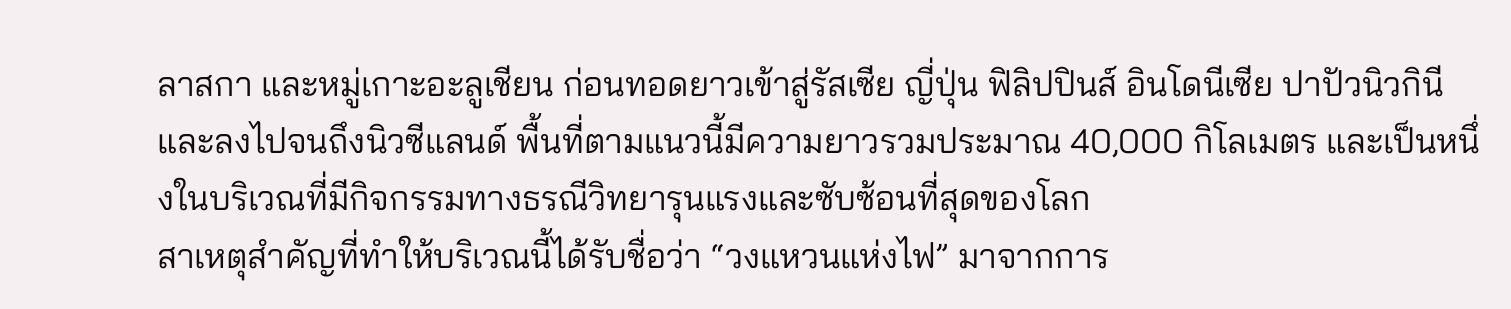ลาสกา และหมู่เกาะอะลูเชียน ก่อนทอดยาวเข้าสู่รัสเซีย ญี่ปุ่น ฟิลิปปินส์ อินโดนีเซีย ปาปัวนิวกินี และลงไปจนถึงนิวซีแลนด์ พื้นที่ตามแนวนี้มีความยาวรวมประมาณ 40,000 กิโลเมตร และเป็นหนึ่งในบริเวณที่มีกิจกรรมทางธรณีวิทยารุนแรงและซับซ้อนที่สุดของโลก
สาเหตุสำคัญที่ทำให้บริเวณนี้ได้รับชื่อว่า “วงแหวนแห่งไฟ” มาจากการ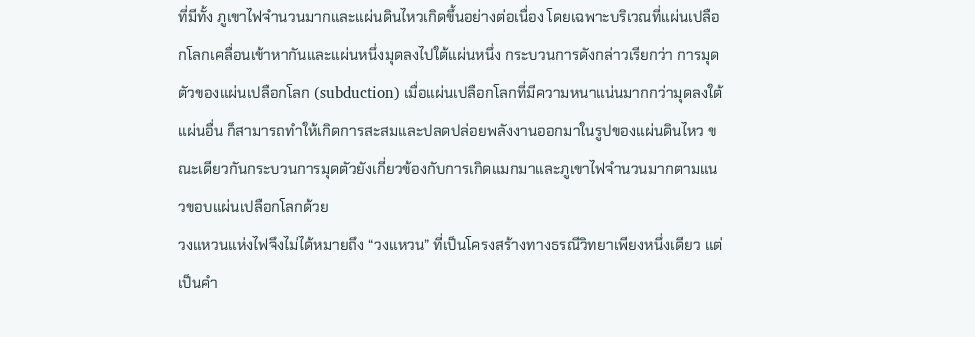ที่มีทั้ง ภูเขาไฟจำนวนมากและแผ่นดินไหวเกิดขึ้นอย่างต่อเนื่อง โดยเฉพาะบริเวณที่แผ่นเปลือกโลกเคลื่อนเข้าหากันและแผ่นหนึ่งมุดลงไปใต้แผ่นหนึ่ง กระบวนการดังกล่าวเรียกว่า การมุดตัวของแผ่นเปลือกโลก (subduction) เมื่อแผ่นเปลือกโลกที่มีความหนาแน่นมากกว่ามุดลงใต้แผ่นอื่น ก็สามารถทำให้เกิดการสะสมและปลดปล่อยพลังงานออกมาในรูปของแผ่นดินไหว ขณะเดียวกันกระบวนการมุดตัวยังเกี่ยวข้องกับการเกิดแมกมาและภูเขาไฟจำนวนมากตามแนวขอบแผ่นเปลือกโลกด้วย
วงแหวนแห่งไฟจึงไม่ได้หมายถึง “วงแหวน” ที่เป็นโครงสร้างทางธรณีวิทยาเพียงหนึ่งเดียว แต่เป็นคำ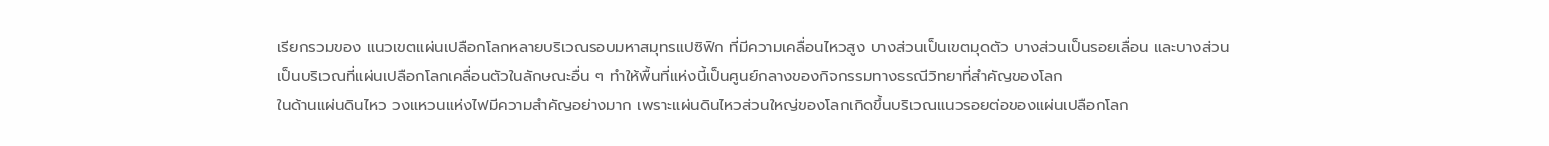เรียกรวมของ แนวเขตแผ่นเปลือกโลกหลายบริเวณรอบมหาสมุทรแปซิฟิก ที่มีความเคลื่อนไหวสูง บางส่วนเป็นเขตมุดตัว บางส่วนเป็นรอยเลื่อน และบางส่วนเป็นบริเวณที่แผ่นเปลือกโลกเคลื่อนตัวในลักษณะอื่น ๆ ทำให้พื้นที่แห่งนี้เป็นศูนย์กลางของกิจกรรมทางธรณีวิทยาที่สำคัญของโลก
ในด้านแผ่นดินไหว วงแหวนแห่งไฟมีความสำคัญอย่างมาก เพราะแผ่นดินไหวส่วนใหญ่ของโลกเกิดขึ้นบริเวณแนวรอยต่อของแผ่นเปลือกโลก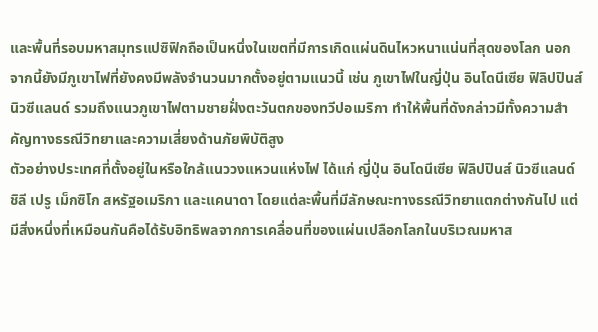และพื้นที่รอบมหาสมุทรแปซิฟิกถือเป็นหนึ่งในเขตที่มีการเกิดแผ่นดินไหวหนาแน่นที่สุดของโลก นอกจากนี้ยังมีภูเขาไฟที่ยังคงมีพลังจำนวนมากตั้งอยู่ตามแนวนี้ เช่น ภูเขาไฟในญี่ปุ่น อินโดนีเซีย ฟิลิปปินส์ นิวซีแลนด์ รวมถึงแนวภูเขาไฟตามชายฝั่งตะวันตกของทวีปอเมริกา ทำให้พื้นที่ดังกล่าวมีทั้งความสำคัญทางธรณีวิทยาและความเสี่ยงด้านภัยพิบัติสูง
ตัวอย่างประเทศที่ตั้งอยู่ในหรือใกล้แนววงแหวนแห่งไฟ ได้แก่ ญี่ปุ่น อินโดนีเซีย ฟิลิปปินส์ นิวซีแลนด์ ชิลี เปรู เม็กซิโก สหรัฐอเมริกา และแคนาดา โดยแต่ละพื้นที่มีลักษณะทางธรณีวิทยาแตกต่างกันไป แต่มีสิ่งหนึ่งที่เหมือนกันคือได้รับอิทธิพลจากการเคลื่อนที่ของแผ่นเปลือกโลกในบริเวณมหาส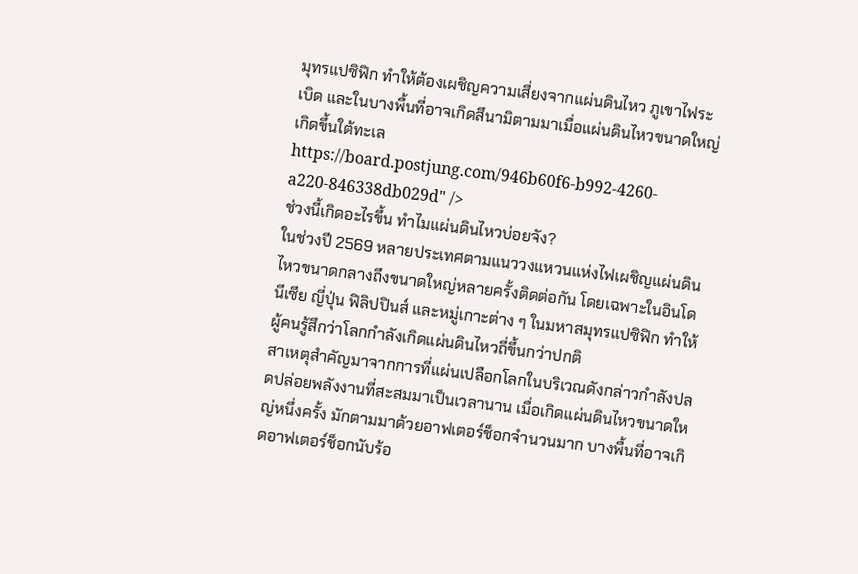มุทรแปซิฟิก ทำให้ต้องเผชิญความเสี่ยงจากแผ่นดินไหว ภูเขาไฟระเบิด และในบางพื้นที่อาจเกิดสึนามิตามมาเมื่อแผ่นดินไหวขนาดใหญ่เกิดขึ้นใต้ทะเล
https://board.postjung.com/946b60f6-b992-4260-a220-846338db029d" />
ช่วงนี้เกิดอะไรขึ้น ทำไมแผ่นดินไหวบ่อยจัง?
ในช่วงปี 2569 หลายประเทศตามแนววงแหวนแห่งไฟเผชิญแผ่นดินไหวขนาดกลางถึงขนาดใหญ่หลายครั้งติดต่อกัน โดยเฉพาะในอินโดนีเซีย ญี่ปุ่น ฟิลิปปินส์ และหมู่เกาะต่าง ๆ ในมหาสมุทรแปซิฟิก ทำให้ผู้คนรู้สึกว่าโลกกำลังเกิดแผ่นดินไหวถี่ขึ้นกว่าปกติ
สาเหตุสำคัญมาจากการที่แผ่นเปลือกโลกในบริเวณดังกล่าวกำลังปลดปล่อยพลังงานที่สะสมมาเป็นเวลานาน เมื่อเกิดแผ่นดินไหวขนาดใหญ่หนึ่งครั้ง มักตามมาด้วยอาฟเตอร์ช็อกจำนวนมาก บางพื้นที่อาจเกิดอาฟเตอร์ช็อกนับร้อ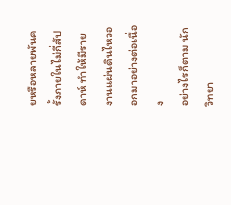ยหรือหลายพันครั้งภายในไม่กี่สัปดาห์ ทำให้มีรายงานแผ่นดินไหวออกมาอย่างต่อเนื่อง
อย่างไรก็ตาม นักวิทยา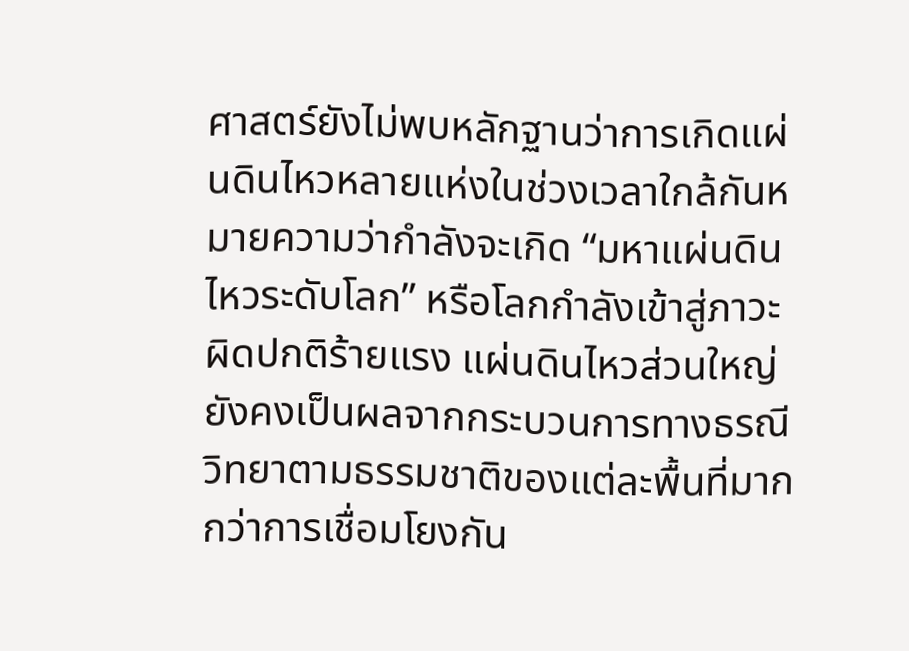ศาสตร์ยังไม่พบหลักฐานว่าการเกิดแผ่นดินไหวหลายแห่งในช่วงเวลาใกล้กันหมายความว่ากำลังจะเกิด “มหาแผ่นดินไหวระดับโลก” หรือโลกกำลังเข้าสู่ภาวะผิดปกติร้ายแรง แผ่นดินไหวส่วนใหญ่ยังคงเป็นผลจากกระบวนการทางธรณีวิทยาตามธรรมชาติของแต่ละพื้นที่มากกว่าการเชื่อมโยงกัน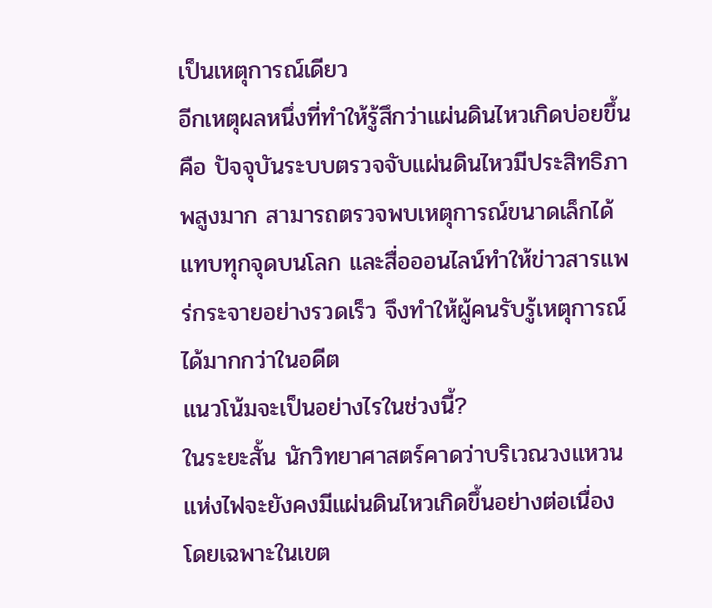เป็นเหตุการณ์เดียว
อีกเหตุผลหนึ่งที่ทำให้รู้สึกว่าแผ่นดินไหวเกิดบ่อยขึ้นคือ ปัจจุบันระบบตรวจจับแผ่นดินไหวมีประสิทธิภาพสูงมาก สามารถตรวจพบเหตุการณ์ขนาดเล็กได้แทบทุกจุดบนโลก และสื่อออนไลน์ทำให้ข่าวสารแพร่กระจายอย่างรวดเร็ว จึงทำให้ผู้คนรับรู้เหตุการณ์ได้มากกว่าในอดีต
แนวโน้มจะเป็นอย่างไรในช่วงนี้?
ในระยะสั้น นักวิทยาศาสตร์คาดว่าบริเวณวงแหวนแห่งไฟจะยังคงมีแผ่นดินไหวเกิดขึ้นอย่างต่อเนื่อง โดยเฉพาะในเขต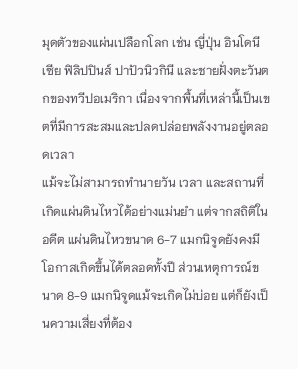มุดตัวของแผ่นเปลือกโลก เช่น ญี่ปุ่น อินโดนีเซีย ฟิลิปปินส์ ปาปัวนิวกินี และชายฝั่งตะวันตกของทวีปอเมริกา เนื่องจากพื้นที่เหล่านี้เป็นเขตที่มีการสะสมและปลดปล่อยพลังงานอยู่ตลอดเวลา
แม้จะไม่สามารถทำนายวัน เวลา และสถานที่เกิดแผ่นดินไหวได้อย่างแม่นยำ แต่จากสถิติในอดีต แผ่นดินไหวขนาด 6-7 แมกนิจูดยังคงมีโอกาสเกิดขึ้นได้ตลอดทั้งปี ส่วนเหตุการณ์ขนาด 8-9 แมกนิจูดแม้จะเกิดไม่บ่อย แต่ก็ยังเป็นความเสี่ยงที่ต้อง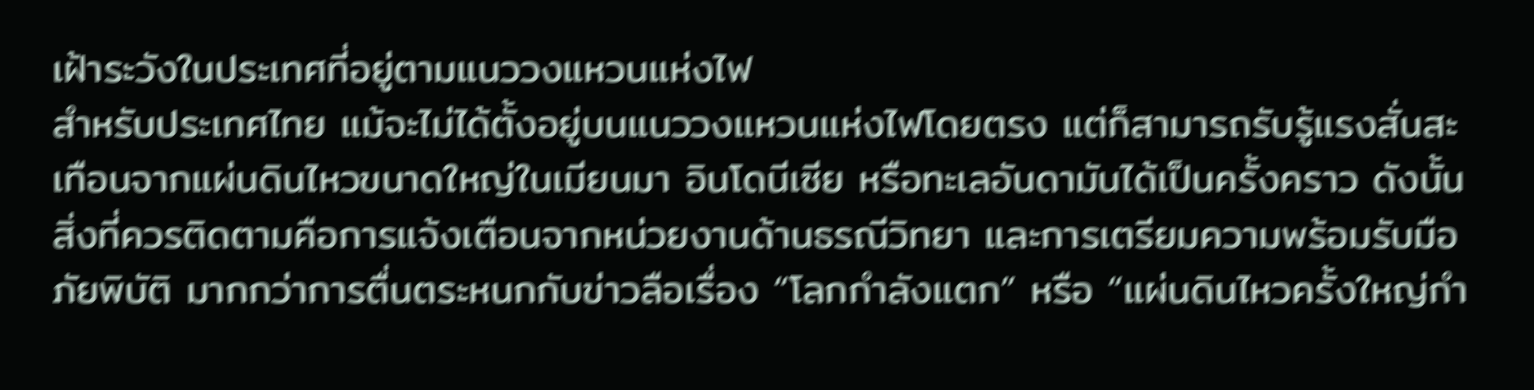เฝ้าระวังในประเทศที่อยู่ตามแนววงแหวนแห่งไฟ
สำหรับประเทศไทย แม้จะไม่ได้ตั้งอยู่บนแนววงแหวนแห่งไฟโดยตรง แต่ก็สามารถรับรู้แรงสั่นสะเทือนจากแผ่นดินไหวขนาดใหญ่ในเมียนมา อินโดนีเซีย หรือทะเลอันดามันได้เป็นครั้งคราว ดังนั้นสิ่งที่ควรติดตามคือการแจ้งเตือนจากหน่วยงานด้านธรณีวิทยา และการเตรียมความพร้อมรับมือภัยพิบัติ มากกว่าการตื่นตระหนกกับข่าวลือเรื่อง “โลกกำลังแตก” หรือ “แผ่นดินไหวครั้งใหญ่กำ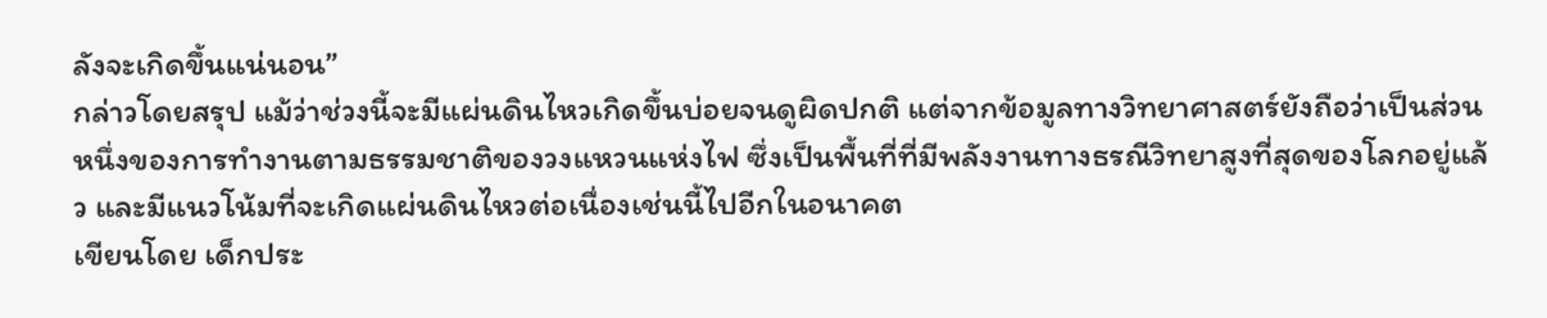ลังจะเกิดขึ้นแน่นอน”
กล่าวโดยสรุป แม้ว่าช่วงนี้จะมีแผ่นดินไหวเกิดขึ้นบ่อยจนดูผิดปกติ แต่จากข้อมูลทางวิทยาศาสตร์ยังถือว่าเป็นส่วนหนึ่งของการทำงานตามธรรมชาติของวงแหวนแห่งไฟ ซึ่งเป็นพื้นที่ที่มีพลังงานทางธรณีวิทยาสูงที่สุดของโลกอยู่แล้ว และมีแนวโน้มที่จะเกิดแผ่นดินไหวต่อเนื่องเช่นนี้ไปอีกในอนาคต
เขียนโดย เด็กประ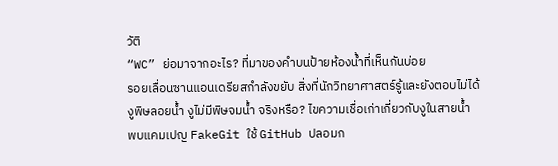วัติ
“WC” ย่อมาจากอะไร? ที่มาของคำบนป้ายห้องน้ำที่เห็นกันบ่อย
รอยเลื่อนซานแอนเดรียสกำลังขยับ สิ่งที่นักวิทยาศาสตร์รู้และยังตอบไม่ได้
งูพิษลอยน้ำ งูไม่มีพิษจมน้ำ จริงหรือ? ไขความเชื่อเก่าเกี่ยวกับงูในสายน้ำ
พบแคมเปญ FakeGit ใช้ GitHub ปลอมก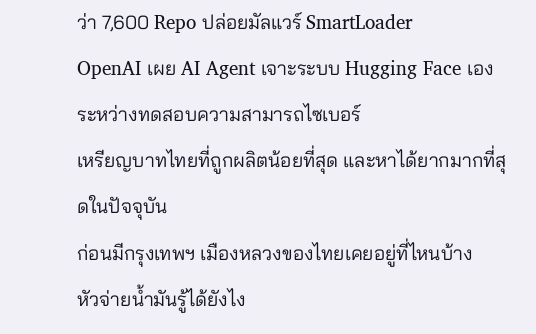ว่า 7,600 Repo ปล่อยมัลแวร์ SmartLoader
OpenAI เผย AI Agent เจาะระบบ Hugging Face เอง ระหว่างทดสอบความสามารถไซเบอร์
เหรียญบาทไทยที่ถูกผลิตน้อยที่สุด และหาได้ยากมากที่สุดในปัจจุบัน
ก่อนมีกรุงเทพฯ เมืองหลวงของไทยเคยอยู่ที่ไหนบ้าง
หัวจ่ายน้ำมันรู้ได้ยังไง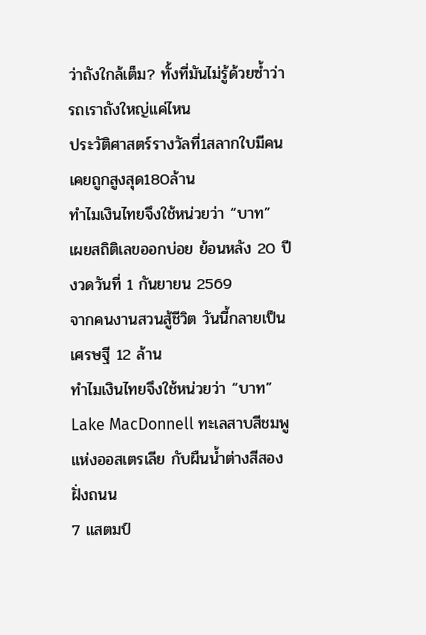ว่าถังใกล้เต็ม? ทั้งที่มันไม่รู้ด้วยซ้ำว่ารถเราถังใหญ่แค่ไหน
ประวัติศาสตร์รางวัลที่1สลากใบมีคนเคยถูกสูงสุด180ล้าน
ทำไมเงินไทยจึงใช้หน่วยว่า “บาท”
เผยสถิติเลขออกบ่อย ย้อนหลัง 20 ปี งวดวันที่ 1 กันยายน 2569
จากคนงานสวนสู้ชีวิต วันนี้กลายเป็นเศรษฐี 12 ล้าน
ทำไมเงินไทยจึงใช้หน่วยว่า “บาท”
Lake MacDonnell ทะเลสาบสีชมพูแห่งออสเตรเลีย กับผืนน้ำต่างสีสองฝั่งถนน
7 แสตมป์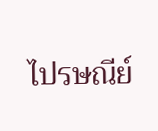ไปรษณีย์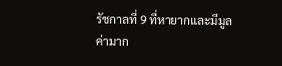รัชกาลที่ 9 ที่หายากและมีมูลค่ามาก